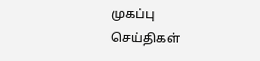முகப்பு
செய்திகள்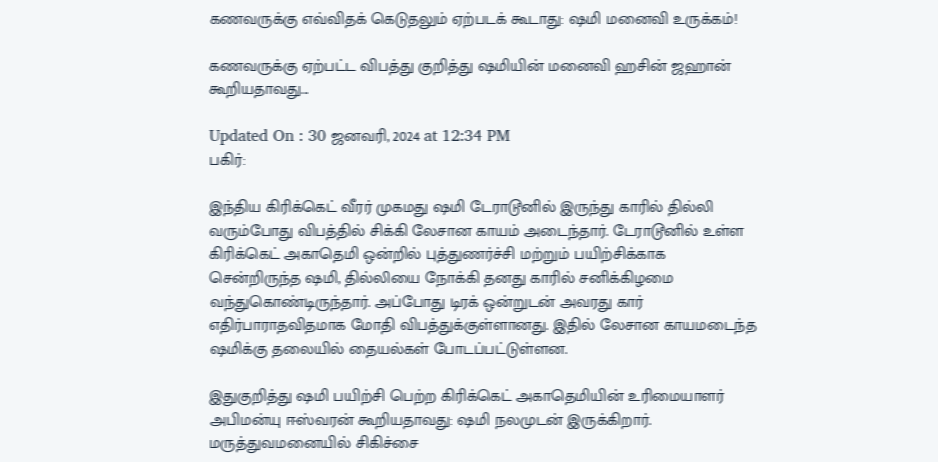கணவருக்கு எவ்விதக் கெடுதலும் ஏற்படக் கூடாது: ஷமி மனைவி உருக்கம்!

கணவருக்கு ஏற்பட்ட விபத்து குறித்து ஷமியின் மனைவி ஹசின் ஜஹான் கூறியதாவது...

Updated On : 30 ஜனவரி, 2024 at 12:34 PM
பகிர்:

இந்திய கிரிக்கெட் வீரர் முகமது ஷமி டேராடூனில் இருந்து காரில் தில்லி வரும்போது விபத்தில் சிக்கி லேசான காயம் அடைந்தார். டேராடூனில் உள்ள கிரிக்கெட் அகாதெமி ஒன்றில் புத்துணர்ச்சி மற்றும் பயிற்சிக்காக சென்றிருந்த ஷமி, தில்லியை நோக்கி தனது காரில் சனிக்கிழமை வந்துகொண்டிருந்தார். அப்போது டிரக் ஒன்றுடன் அவரது கார் எதிர்பாராதவிதமாக மோதி விபத்துக்குள்ளானது. இதில் லேசான காயமடைந்த ஷமிக்கு தலையில் தையல்கள் போடப்பட்டுள்ளன.

இதுகுறித்து ஷமி பயிற்சி பெற்ற கிரிக்கெட் அகாதெமியின் உரிமையாளர் அபிமன்யு ஈஸ்வரன் கூறியதாவது: ஷமி நலமுடன் இருக்கிறார். மருத்துவமனையில் சிகிச்சை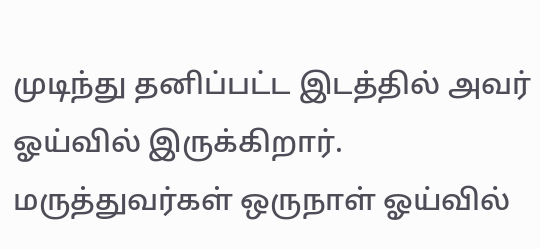முடிந்து தனிப்பட்ட இடத்தில் அவர் ஓய்வில் இருக்கிறார். மருத்துவர்கள் ஒருநாள் ஓய்வில்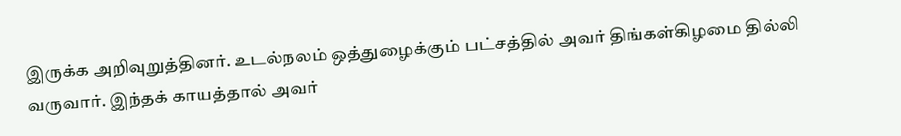இருக்க அறிவுறுத்தினர். உடல்நலம் ஒத்துழைக்கும் பட்சத்தில் அவர் திங்கள்கிழமை தில்லி வருவார். இந்தக் காயத்தால் அவர்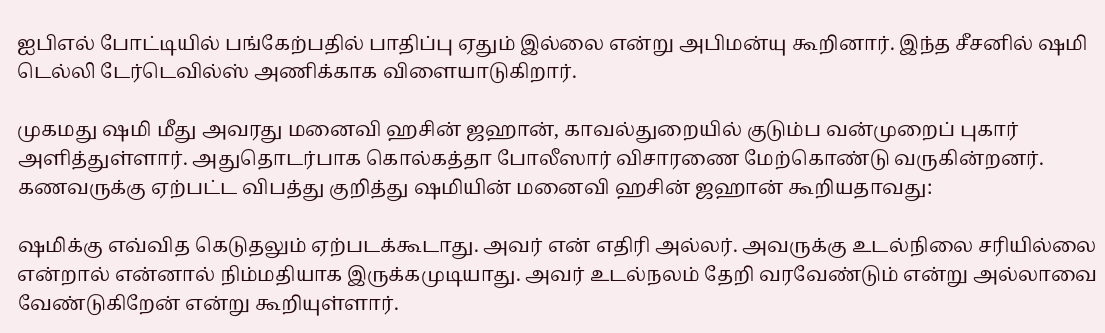ஐபிஎல் போட்டியில் பங்கேற்பதில் பாதிப்பு ஏதும் இல்லை என்று அபிமன்யு கூறினார். இந்த சீசனில் ஷமி டெல்லி டேர்டெவில்ஸ் அணிக்காக விளையாடுகிறார்.

முகமது ஷமி மீது அவரது மனைவி ஹசின் ஜஹான், காவல்துறையில் குடும்ப வன்முறைப் புகார் அளித்துள்ளார். அதுதொடர்பாக கொல்கத்தா போலீஸார் விசாரணை மேற்கொண்டு வருகின்றனர். கணவருக்கு ஏற்பட்ட விபத்து குறித்து ஷமியின் மனைவி ஹசின் ஜஹான் கூறியதாவது:

ஷமிக்கு எவ்வித கெடுதலும் ஏற்படக்கூடாது. அவர் என் எதிரி அல்லர். அவருக்கு உடல்நிலை சரியில்லை என்றால் என்னால் நிம்மதியாக இருக்கமுடியாது. அவர் உடல்நலம் தேறி வரவேண்டும் என்று அல்லாவை வேண்டுகிறேன் என்று கூறியுள்ளார்.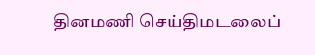தினமணி செய்திமடலைப்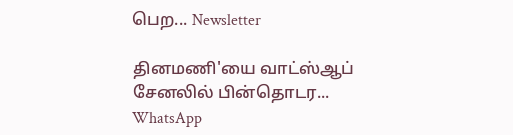பெற... Newsletter

தினமணி'யை வாட்ஸ்ஆப் சேனலில் பின்தொடர... WhatsApp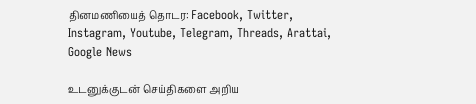தினமணியைத் தொடர: Facebook, Twitter, Instagram, Youtube, Telegram, Threads, Arattai, Google News

உடனுக்குடன் செய்திகளை அறிய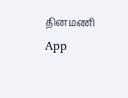தினமணி App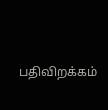பதிவிறக்கம்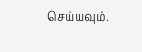செய்யவும்.